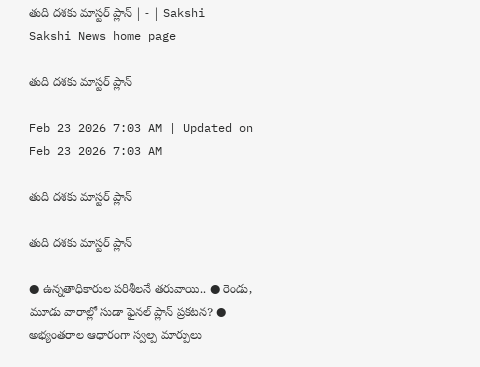తుది దశకు మాస్టర్‌ ప్లాన్‌ | - | Sakshi
Sakshi News home page

తుది దశకు మాస్టర్‌ ప్లాన్‌

Feb 23 2026 7:03 AM | Updated on Feb 23 2026 7:03 AM

తుది దశకు మాస్టర్‌ ప్లాన్‌

తుది దశకు మాస్టర్‌ ప్లాన్‌

● ఉన్నతాధికారుల పరిశీలనే తరువాయి.. ● రెండు, మూడు వారాల్లో సుడా ఫైనల్‌ ప్లాన్‌ ప్రకటన? ● అభ్యంతరాల ఆధారంగా స్వల్ప మార్పులు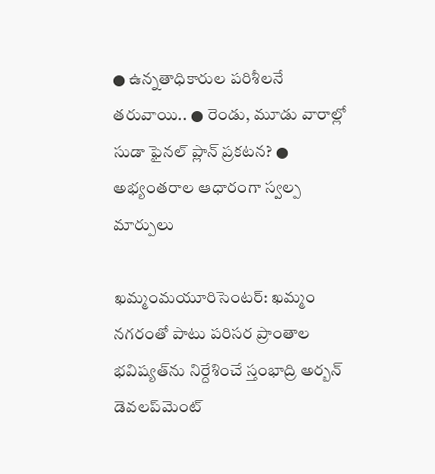● ఉన్నతాధికారుల పరిశీలనే తరువాయి.. ● రెండు, మూడు వారాల్లో సుడా ఫైనల్‌ ప్లాన్‌ ప్రకటన? ● అభ్యంతరాల ఆధారంగా స్వల్ప మార్పులు

ఖమ్మంమయూరిసెంటర్‌: ఖమ్మం నగరంతో పాటు పరిసర ప్రాంతాల భవిష్యత్‌ను నిర్దేశించే స్తంభాద్రి అర్బన్‌ డెవలప్‌మెంట్‌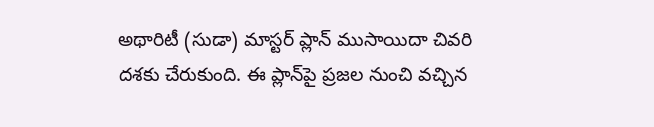అథారిటీ (సుడా) మాస్టర్‌ ప్లాన్‌ ముసాయిదా చివరి దశకు చేరుకుంది. ఈ ప్లాన్‌పై ప్రజల నుంచి వచ్చిన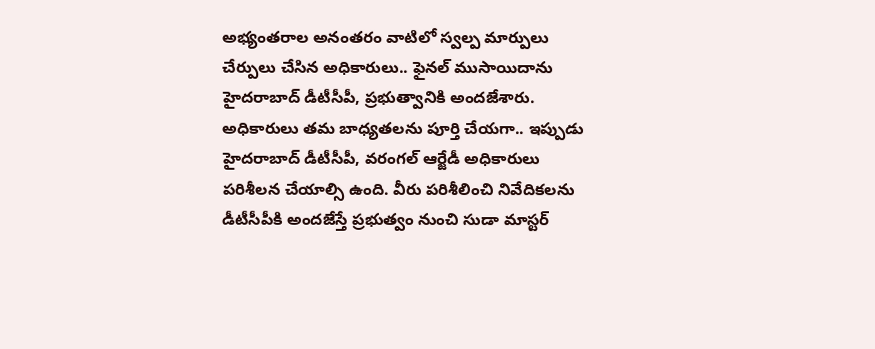అభ్యంతరాల అనంతరం వాటిలో స్వల్ప మార్పులు చేర్పులు చేసిన అధికారులు.. ఫైనల్‌ ముసాయిదాను హైదరాబాద్‌ డీటీసీపీ, ప్రభుత్వానికి అందజేశారు. అధికారులు తమ బాధ్యతలను పూర్తి చేయగా.. ఇప్పుడు హైదరాబాద్‌ డీటీసీపీ, వరంగల్‌ ఆర్జేడీ అధికారులు పరిశీలన చేయాల్సి ఉంది. వీరు పరిశీలించి నివేదికలను డీటీసీపీకి అందజేస్తే ప్రభుత్వం నుంచి సుడా మాస్టర్‌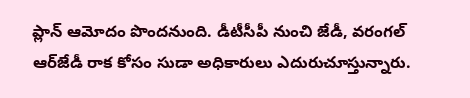ప్లాన్‌ ఆమోదం పొందనుంది. డీటీసీపీ నుంచి జేడీ, వరంగల్‌ ఆర్‌జేడీ రాక కోసం సుడా అధికారులు ఎదురుచూస్తున్నారు.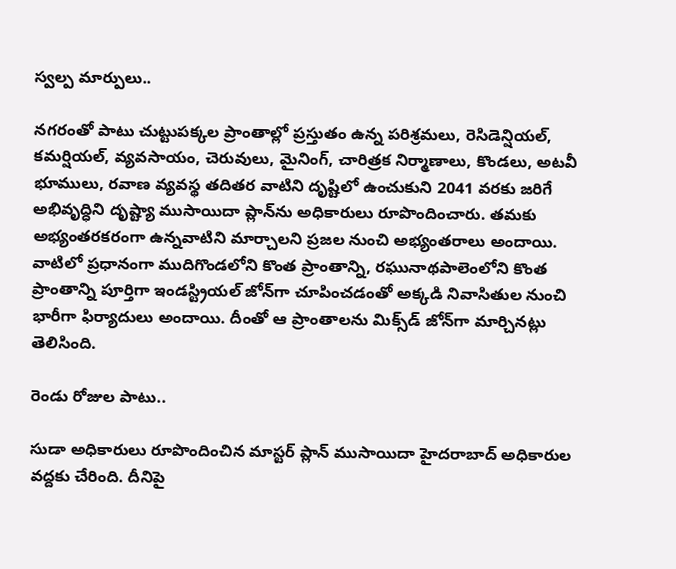స్వల్ప మార్పులు..

నగరంతో పాటు చుట్టుపక్కల ప్రాంతాల్లో ప్రస్తుతం ఉన్న పరిశ్రమలు, రెసిడెన్షియల్‌, కమర్షియల్‌, వ్యవసాయం, చెరువులు, మైనింగ్‌, చారిత్రక నిర్మాణాలు, కొండలు, అటవీ భూములు, రవాణ వ్యవస్థ తదితర వాటిని దృష్టిలో ఉంచుకుని 2041 వరకు జరిగే అభివృద్ధిని దృష్ట్యా ముసాయిదా ప్లాన్‌ను అధికారులు రూపొందించారు. తమకు అభ్యంతరకరంగా ఉన్నవాటిని మార్చాలని ప్రజల నుంచి అభ్యంతరాలు అందాయి. వాటిలో ప్రధానంగా ముదిగొండలోని కొంత ప్రాంతాన్ని, రఘునాథపాలెంలోని కొంత ప్రాంతాన్ని పూర్తిగా ఇండస్ట్రియల్‌ జోన్‌గా చూపించడంతో అక్కడి నివాసితుల నుంచి భారీగా ఫిర్యాదులు అందాయి. దీంతో ఆ ప్రాంతాలను మిక్స్‌డ్‌ జోన్‌గా మార్చినట్లు తెలిసింది.

రెండు రోజుల పాటు..

సుడా అధికారులు రూపొందించిన మాస్టర్‌ ప్లాన్‌ ముసాయిదా హైదరాబాద్‌ అధికారుల వద్దకు చేరింది. దీనిపై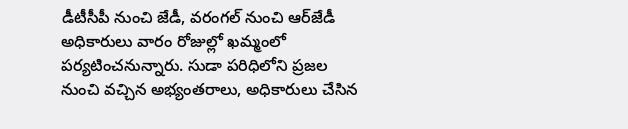డీటీసీపీ నుంచి జేడీ, వరంగల్‌ నుంచి ఆర్‌జేడీ అధికారులు వారం రోజుల్లో ఖమ్మంలో పర్యటించనున్నారు. సుడా పరిధిలోని ప్రజల నుంచి వచ్చిన అభ్యంతరాలు, అధికారులు చేసిన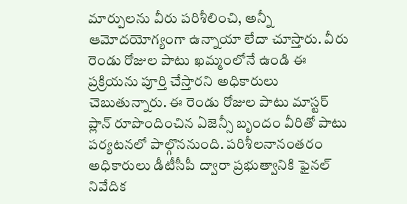మార్పులను వీరు పరిశీలించి, అన్నీ ఆమోదయోగ్యంగా ఉన్నాయా లేదా చూస్తారు. వీరు రెండు రోజుల పాటు ఖమ్మంలోనే ఉండి ఈ ప్రక్రియను పూర్తి చేస్తారని అధికారులు చెబుతున్నారు. ఈ రెండు రోజుల పాటు మాస్టర్‌ ప్లాన్‌ రూపొందించిన ఏజెన్సీ బృందం వీరితో పాటు పర్యటనలో పాల్గొననుంది. పరిశీలనానంతరం అధికారులు డీటీసీపీ ద్వారా ప్రభుత్వానికి ఫైనల్‌ నివేదిక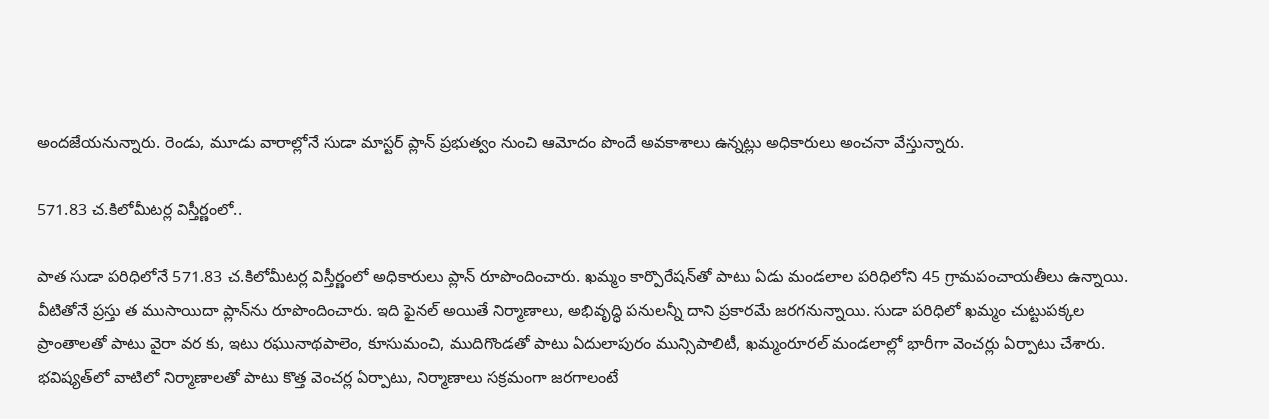అందజేయనున్నారు. రెండు, మూడు వారాల్లోనే సుడా మాస్టర్‌ ప్లాన్‌ ప్రభుత్వం నుంచి ఆమోదం పొందే అవకాశాలు ఉన్నట్లు అధికారులు అంచనా వేస్తున్నారు.

571.83 చ.కిలోమీటర్ల విస్తీర్ణంలో..

పాత సుడా పరిధిలోనే 571.83 చ.కిలోమీటర్ల విస్తీర్ణంలో అధికారులు ప్లాన్‌ రూపొందించారు. ఖమ్మం కార్పొరేషన్‌తో పాటు ఏడు మండలాల పరిధిలోని 45 గ్రామపంచాయతీలు ఉన్నాయి. వీటితోనే ప్రస్తు త ముసాయిదా ప్లాన్‌ను రూపొందించారు. ఇది ఫైనల్‌ అయితే నిర్మాణాలు, అభివృద్ధి పనులన్నీ దాని ప్రకారమే జరగనున్నాయి. సుడా పరిధిలో ఖమ్మం చుట్టుపక్కల ప్రాంతాలతో పాటు వైరా వర కు, ఇటు రఘునాథపాలెం, కూసుమంచి, ముదిగొండతో పాటు ఏదులాపురం మున్సిపాలిటీ, ఖమ్మంరూరల్‌ మండలాల్లో భారీగా వెంచర్లు ఏర్పాటు చేశారు. భవిష్యత్‌లో వాటిలో నిర్మాణాలతో పాటు కొత్త వెంచర్ల ఏర్పాటు, నిర్మాణాలు సక్రమంగా జరగాలంటే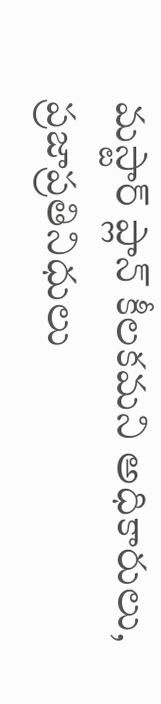మస్టార్‌ ప్లాన్‌ కీలకమని అధికారులు, ప్రజాప్రతినిధులు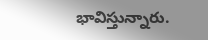భావిస్తున్నారు.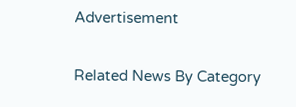Advertisement

Related News By Category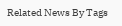Related News By Tags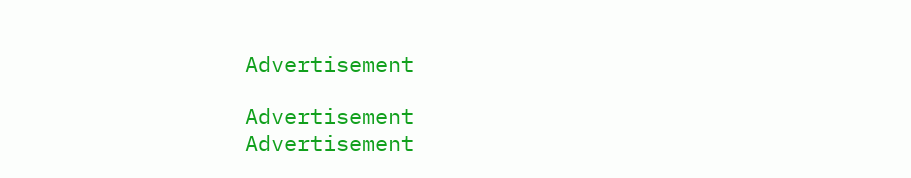Advertisement

Advertisement
Advertisement